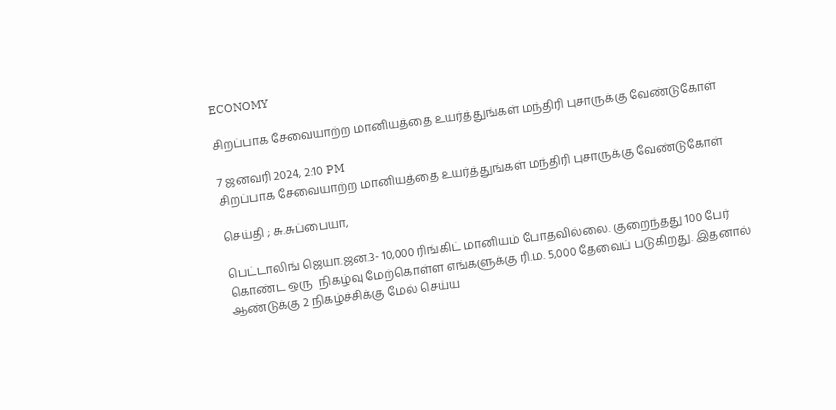ECONOMY

சிறப்பாக சேவையாற்ற மானியத்தை உயர்த்துங்கள் மந்திரி புசாருக்கு வேண்டுகோள்

7 ஜனவரி 2024, 2:10 PM
சிறப்பாக சேவையாற்ற மானியத்தை உயர்த்துங்கள் மந்திரி புசாருக்கு வேண்டுகோள்

செய்தி ; சு.சுப்பையா,

பெட்டாலிங் ஜெயா.ஜன.3- 10,000 ரிங்கிட் மானியம் போதவில்லை. குறைந்தது 100 பேர் கொண்ட ஒரு  நிகழ்வு மேற்கொள்ள எங்களுக்கு ரி.ம. 5,000 தேவைப் படுகிறது. இதனால் ஆண்டுக்கு 2 நிகழ்ச்சிக்கு மேல் செய்ய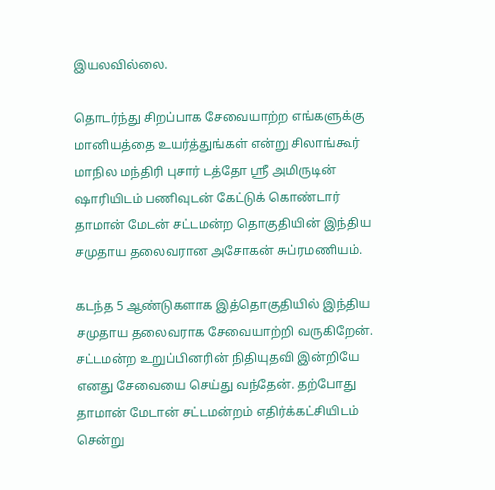இயலவில்லை.

தொடர்ந்து சிறப்பாக சேவையாற்ற எங்களுக்கு மானியத்தை உயர்த்துங்கள் என்று சிலாங்கூர் மாநில மந்திரி புசார் டத்தோ ஸ்ரீ அமிருடின் ஷாரியிடம் பணிவுடன் கேட்டுக் கொண்டார் தாமான் மேடன் சட்டமன்ற தொகுதியின் இந்திய சமுதாய தலைவரான அசோகன் சுப்ரமணியம்.

கடந்த 5 ஆண்டுகளாக இத்தொகுதியில் இந்திய சமுதாய தலைவராக சேவையாற்றி வருகிறேன்.  சட்டமன்ற உறுப்பினரின் நிதியுதவி இன்றியே எனது சேவையை செய்து வந்தேன். தற்போது தாமான் மேடான் சட்டமன்றம் எதிர்க்கட்சியிடம் சென்று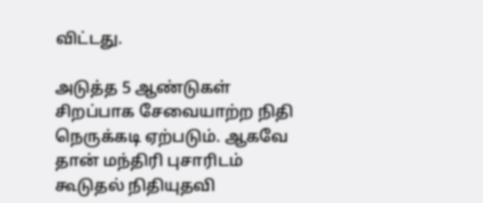விட்டது.

அடுத்த 5 ஆண்டுகள் சிறப்பாக சேவையாற்ற நிதி நெருக்கடி ஏற்படும். ஆகவே தான் மந்திரி புசாரிடம் கூடுதல் நிதியுதவி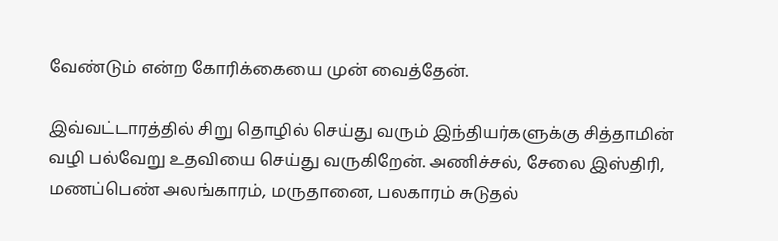வேண்டும் என்ற கோரிக்கையை முன் வைத்தேன்.

இவ்வட்டாரத்தில் சிறு தொழில் செய்து வரும் இந்தியர்களுக்கு சித்தாமின் வழி பல்வேறு உதவியை செய்து வருகிறேன். அணிச்சல், சேலை இஸ்திரி, மணப்பெண் அலங்காரம், மருதானை, பலகாரம் சுடுதல்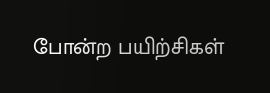போன்ற பயிற்சிகள்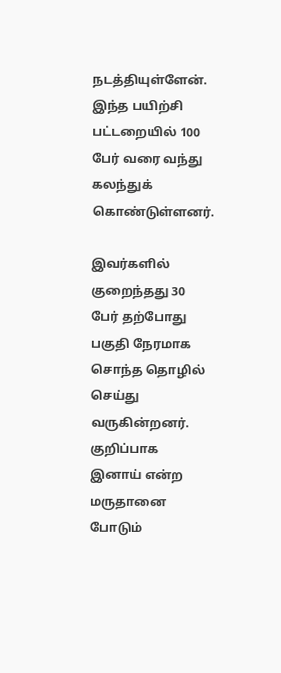நடத்தியுள்ளேன். இந்த பயிற்சி பட்டறையில் 100 பேர் வரை வந்து கலந்துக் கொண்டுள்ளனர்.

இவர்களில் குறைந்தது 30 பேர் தற்போது பகுதி நேரமாக சொந்த தொழில் செய்து வருகின்றனர். குறிப்பாக இனாய் என்ற மருதானை போடும்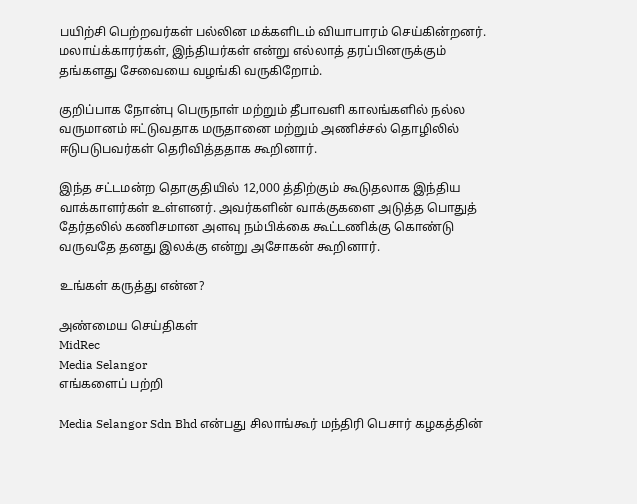பயிற்சி பெற்றவர்கள் பல்லின மக்களிடம் வியாபாரம் செய்கின்றனர். மலாய்க்காரர்கள், இந்தியர்கள் என்று எல்லாத் தரப்பினருக்கும் தங்களது சேவையை வழங்கி வருகிறோம்.

குறிப்பாக நோன்பு பெருநாள் மற்றும் தீபாவளி காலங்களில் நல்ல வருமானம் ஈட்டுவதாக மருதானை மற்றும் அணிச்சல் தொழிலில் ஈடுபடுபவர்கள் தெரிவித்ததாக கூறினார்.

இந்த சட்டமன்ற தொகுதியில் 12,000 த்திற்கும் கூடுதலாக இந்திய வாக்காளர்கள் உள்ளனர். அவர்களின் வாக்குகளை அடுத்த பொதுத் தேர்தலில் கணிசமான அளவு நம்பிக்கை கூட்டணிக்கு கொண்டு வருவதே தனது இலக்கு என்று அசோகன் கூறினார்.

உங்கள் கருத்து என்ன?

அண்மைய செய்திகள்
MidRec
Media Selangor
எங்களைப் பற்றி

Media Selangor Sdn Bhd என்பது சிலாங்கூர் மந்திரி பெசார் கழகத்தின்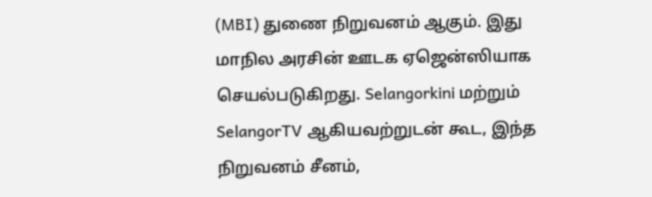(MBI) துணை நிறுவனம் ஆகும். இது மாநில அரசின் ஊடக ஏஜென்ஸியாக செயல்படுகிறது. Selangorkini மற்றும் SelangorTV ஆகியவற்றுடன் கூட, இந்த நிறுவனம் சீனம்,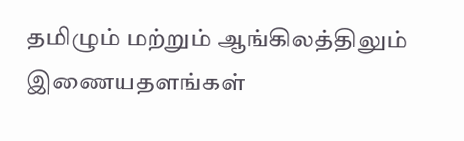தமிழும் மற்றும் ஆங்கிலத்திலும் இணையதளங்கள்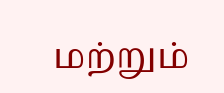மற்றும்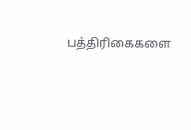பத்திரிகைகளை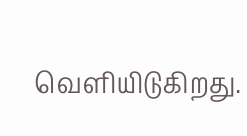வெளியிடுகிறது.